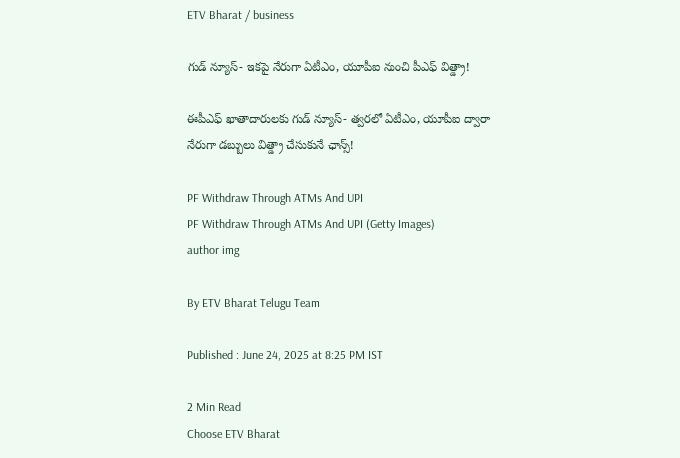ETV Bharat / business

గుడ్ న్యూస్- ఇకపై నేరుగా ఏటీఎం, యూపీఐ నుంచి పీఎఫ్ విత్డ్రా!

ఈపీఎఫ్ ఖాతాదారులకు గుడ్ న్యూస్- త్వరలో ఏటీఎం, యూపీఐ ద్వారా నేరుగా డబ్బులు విత్డ్రా చేసుకునే ఛాన్స్!

PF Withdraw Through ATMs And UPI
PF Withdraw Through ATMs And UPI (Getty Images)
author img

By ETV Bharat Telugu Team

Published : June 24, 2025 at 8:25 PM IST

2 Min Read
Choose ETV Bharat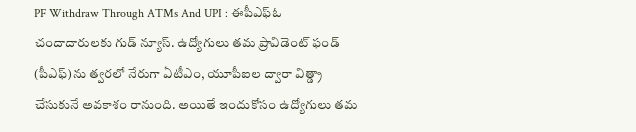PF Withdraw Through ATMs And UPI : ఈపీఎఫ్ఓ చందాదారులకు గుడ్ న్యూస్. ఉద్యోగులు తమ ప్రావిడెంట్ ఫండ్ (పీఎఫ్)ను త్వరలో నేరుగా ఏటీఎం, యూపీఐల ద్వారా విత్డ్రా చేసుకునే అవకాశం రానుంది. అయితే ఇందుకోసం ఉద్యోగులు తమ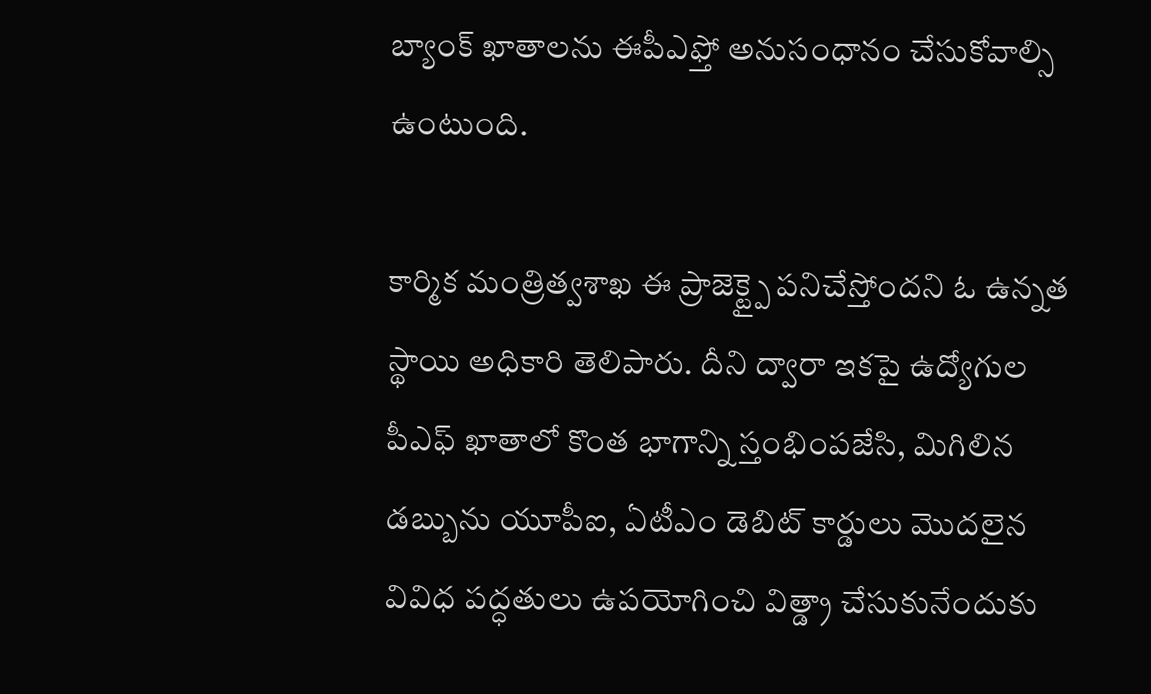బ్యాంక్ ఖాతాలను ఈపీఎఫ్తో అనుసంధానం చేసుకోవాల్సి ఉంటుంది.

కార్మిక మంత్రిత్వశాఖ ఈ ప్రాజెక్ట్పై పనిచేస్తోందని ఓ ఉన్నత స్థాయి అధికారి తెలిపారు. దీని ద్వారా ఇకపై ఉద్యోగుల పీఎఫ్ ఖాతాలో కొంత భాగాన్ని స్తంభింపజేసి, మిగిలిన డబ్బును యూపీఐ, ఏటీఎం డెబిట్ కార్డులు మొదలైన వివిధ పద్ధతులు ఉపయోగించి విత్డ్రా చేసుకునేందుకు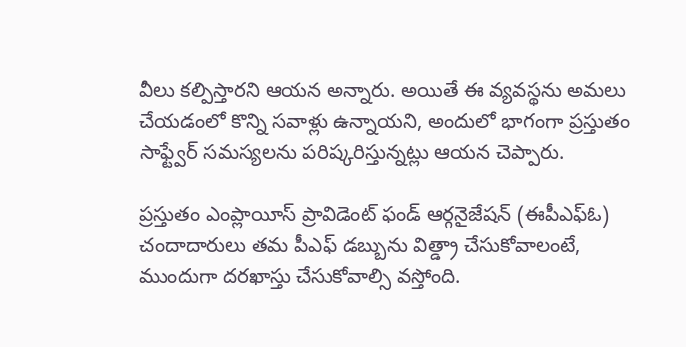వీలు కల్పిస్తారని ఆయన అన్నారు. అయితే ఈ వ్యవస్థను అమలు చేయడంలో కొన్ని సవాళ్లు ఉన్నాయని, అందులో భాగంగా ప్రస్తుతం సాఫ్ట్వేర్ సమస్యలను పరిష్కరిస్తున్నట్లు ఆయన చెప్పారు.

ప్రస్తుతం ఎంప్లాయీస్ ప్రావిడెంట్ ఫండ్ ఆర్గనైజేషన్ (ఈపీఎఫ్ఓ) చందాదారులు తమ పీఎఫ్ డబ్బును విత్డ్రా చేసుకోవాలంటే, ముందుగా దరఖాస్తు చేసుకోవాల్సి వస్తోంది.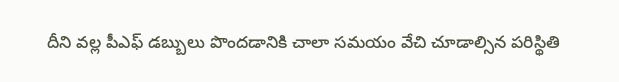దీని వల్ల పీఎఫ్ డబ్బులు పొందడానికి చాలా సమయం వేచి చూడాల్సిన పరిస్థితి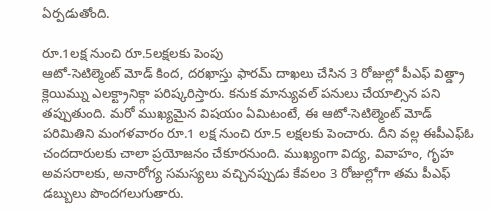ఏర్పడుతోంది.

రూ.1లక్ష నుంచి రూ.5లక్షలకు పెంపు
ఆటో-సెటిల్మెంట్ మోడ్ కింద, దరఖాస్తు ఫారమ్ దాఖలు చేసిన 3 రోజుల్లో పీఎఫ్ విత్డ్రా క్లెయిమ్ను ఎలక్ట్రానిక్గా పరిష్కరిస్తారు. కనుక మాన్యువల్ పనులు చేయాల్సిన పని తప్పుతుంది. మరో ముఖ్యమైన విషయం ఏమిటంటే, ఈ ఆటో-సెటిల్మెంట్ మోడ్ పరిమితిని మంగళవారం రూ.1 లక్ష నుంచి రూ.5 లక్షలకు పెంచారు. దీని వల్ల ఈపీఎఫ్ఓ చందదారులకు చాలా ప్రయోజనం చేకూరనుంది. ముఖ్యంగా విద్య, వివాహం, గృహ అవసరాలకు, అనారోగ్య సమస్యలు వచ్చినప్పుడు కేవలం 3 రోజుల్లోగా తమ పీఎఫ్ డబ్బులు పొందగలుగుతారు.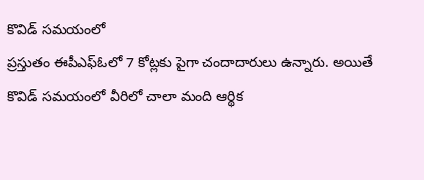కొవిడ్ సమయంలో
ప్రస్తుతం ఈపీఎఫ్ఓలో 7 కోట్లకు పైగా చందాదారులు ఉన్నారు. అయితే కొవిడ్ సమయంలో వీరిలో చాలా మంది ఆర్థిక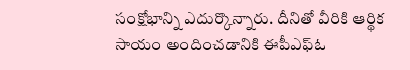సంక్షోభాన్ని ఎదుర్కొన్నారు. దీనితో వీరికి ఆర్థిక సాయం అందించడానికి ఈపీఎఫ్ఓ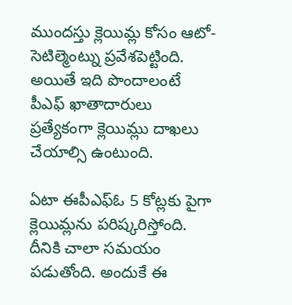ముందస్తు క్లెయిమ్ల కోసం ఆటో-సెటిల్మెంట్ను ప్రవేశపెట్టింది. అయితే ఇది పొందాలంటే పీఎఫ్ ఖాతాదారులు ప్రత్యేకంగా క్లెయిమ్లు దాఖలు చేయాల్సి ఉంటుంది.

ఏటా ఈపీఎఫ్ఓ 5 కోట్లకు పైగా క్లెయిమ్లను పరిష్కరిస్తోంది. దీనికి చాలా సమయం పడుతోంది. అందుకే ఈ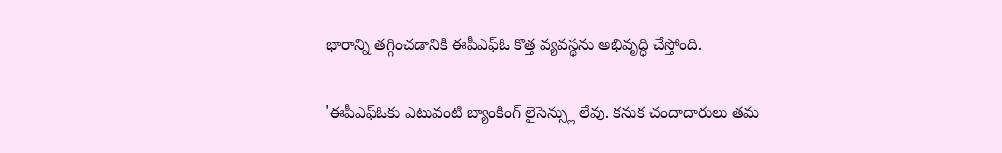భారాన్ని తగ్గించడానికి ఈపీఎఫ్ఓ కొత్త వ్యవస్థను అభివృద్ధి చేస్తోంది.

'ఈపీఎఫ్ఓకు ఎటువంటి బ్యాంకింగ్ లైసెన్స్లు లేవు. కనుక చందాదారులు తమ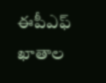ఈపీఎఫ్ ఖాతాల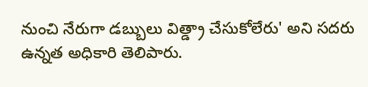నుంచి నేరుగా డబ్బులు విత్డ్రా చేసుకోలేరు' అని సదరు ఉన్నత అధికారి తెలిపారు.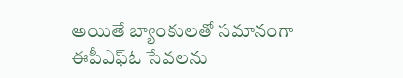అయితే బ్యాంకులతో సమానంగా ఈపీఎఫ్ఓ సేవలను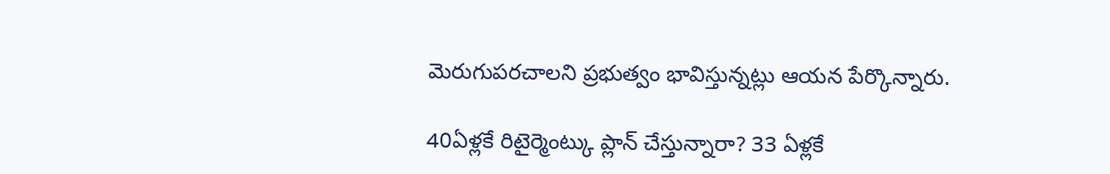మెరుగుపరచాలని ప్రభుత్వం భావిస్తున్నట్లు ఆయన పేర్కొన్నారు.

40ఏళ్లకే రిటైర్మెంట్కు ప్లాన్ చేస్తున్నారా? 33 ఏళ్లకే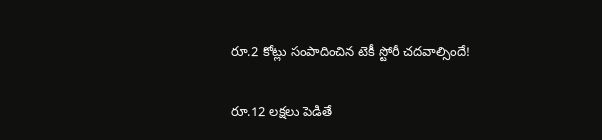రూ.2 కోట్లు సంపాదించిన టెకీ స్టోరీ చదవాల్సిందే!

రూ.12 లక్షలు పెడితే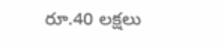రూ.40 లక్షలు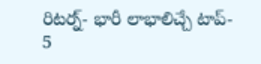రిటర్న్- భారీ లాభాలిచ్చే టాప్- 5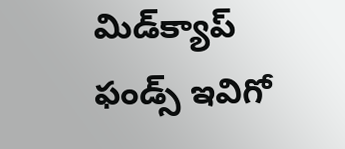మిడ్‌క్యాప్ ఫండ్స్ ఇవిగో